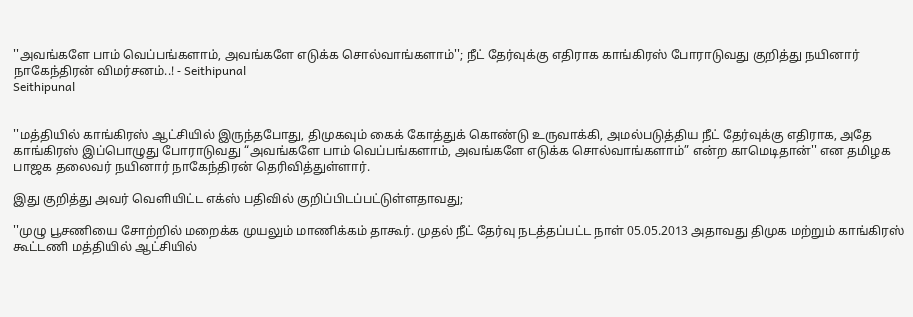''அவங்களே பாம் வெப்பங்களாம், அவங்களே எடுக்க சொல்வாங்களாம்''; நீட் தேர்வுக்கு எதிராக காங்கிரஸ் போராடுவது குறித்து நயினார் நாகேந்திரன் விமர்சனம்..! - Seithipunal
Seithipunal


''மத்தியில் காங்கிரஸ் ஆட்சியில் இருந்தபோது, திமுகவும் கைக் கோத்துக் கொண்டு உருவாக்கி, அமல்படுத்திய நீட் தேர்வுக்கு எதிராக, அதே காங்கிரஸ் இப்பொழுது போராடுவது “அவங்களே பாம் வெப்பங்களாம், அவங்களே எடுக்க சொல்வாங்களாம்” என்ற காமெடிதான்'' என தமிழக பாஜக தலைவர் நயினார் நாகேந்திரன் தெரிவித்துள்ளார்.

இது குறித்து அவர் வெளியிட்ட எக்ஸ் பதிவில் குறிப்பிடப்பட்டுள்ளதாவது;

''முழு பூசணியை சோற்றில் மறைக்க முயலும் மாணிக்கம் தாகூர். முதல் நீட் தேர்வு நடத்தப்பட்ட நாள் 05.05.2013 அதாவது திமுக மற்றும் காங்கிரஸ் கூட்டணி மத்தியில் ஆட்சியில்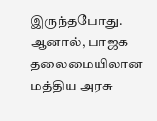இருந்தபோது. ஆனால், பாஜக தலைமையிலான மத்திய அரசு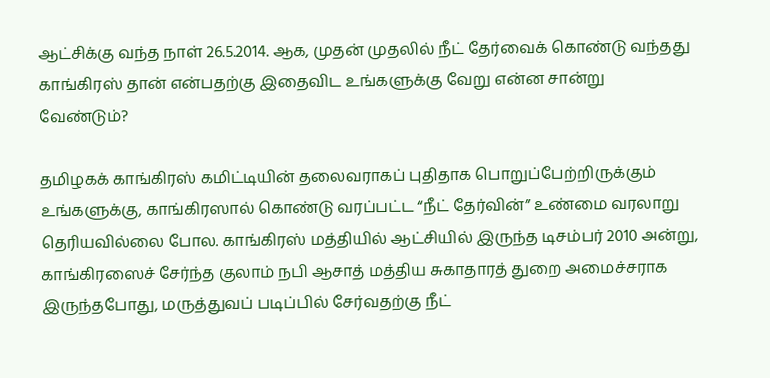ஆட்சிக்கு வந்த நாள் 26.5.2014. ஆக, முதன் முதலில் நீட் தேர்வைக் கொண்டு வந்தது காங்கிரஸ் தான் என்பதற்கு இதைவிட உங்களுக்கு வேறு என்ன சான்று வேண்டும்?

தமிழகக் காங்கிரஸ் கமிட்டியின் தலைவராகப் புதிதாக பொறுப்பேற்றிருக்கும் உங்களுக்கு, காங்கிரஸால் கொண்டு வரப்பட்ட “நீட் தேர்வின்” உண்மை வரலாறு தெரியவில்லை போல. காங்கிரஸ் மத்தியில் ஆட்சியில் இருந்த டிசம்பர் 2010 அன்று, காங்கிரஸைச் சேர்ந்த குலாம் நபி ஆசாத் மத்திய சுகாதாரத் துறை அமைச்சராக இருந்தபோது, மருத்துவப் படிப்பில் சேர்வதற்கு நீட்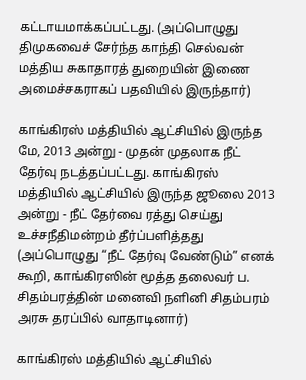கட்டாயமாக்கப்பட்டது. (அப்பொழுது திமுகவைச் சேர்ந்த காந்தி செல்வன் மத்திய சுகாதாரத் துறையின் இணை அமைச்சகராகப் பதவியில் இருந்தார்)

காங்கிரஸ் மத்தியில் ஆட்சியில் இருந்த மே, 2013 அன்று - முதன் முதலாக நீட் தேர்வு நடத்தப்பட்டது. காங்கிரஸ் மத்தியில் ஆட்சியில் இருந்த ஜூலை 2013 அன்று - நீட் தேர்வை ரத்து செய்து உச்சநீதிமன்றம் தீர்ப்பளித்தது (அப்பொழுது “நீட் தேர்வு வேண்டும்” எனக் கூறி, காங்கிரஸின் மூத்த தலைவர் ப. சிதம்பரத்தின் மனைவி நளினி சிதம்பரம் அரசு தரப்பில் வாதாடினார்)

காங்கிரஸ் மத்தியில் ஆட்சியில்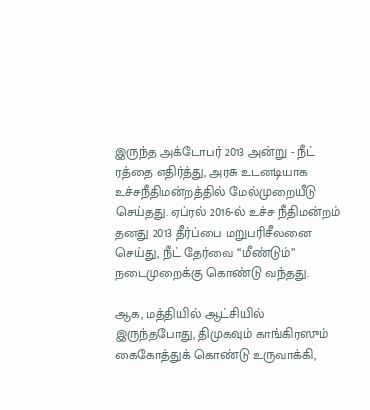இருந்த அக்டோபர் 2013 அன்று - நீட் ரத்தை எதிர்த்து, அரசு உடனடியாக உச்சநீதிமன்றத்தில் மேல்முறையீடு செய்தது. ஏப்ரல் 2016-ல் உச்ச நீதிமன்றம் தனது 2013 தீர்ப்பை மறுபரிசீலனை செய்து, நீட் தேர்வை “மீண்டும்” நடைமுறைக்கு கொண்டு வந்தது.

ஆக, மத்தியில் ஆட்சியில் இருந்தபோது, திமுகவும் காங்கிரஸும் கைகோத்துக் கொண்டு உருவாக்கி,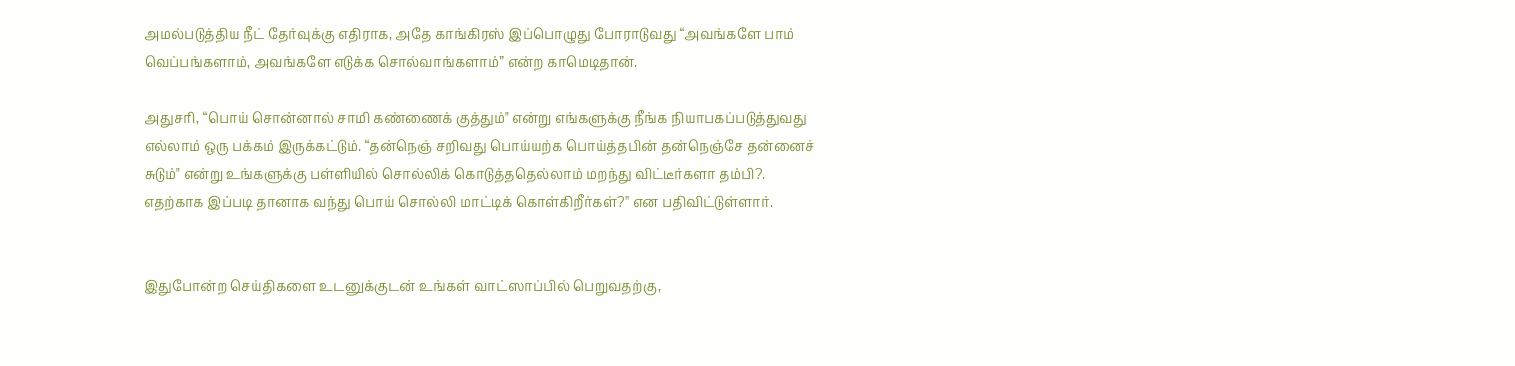அமல்படுத்திய நீட் தேர்வுக்கு எதிராக, அதே காங்கிரஸ் இப்பொழுது போராடுவது “அவங்களே பாம் வெப்பங்களாம், அவங்களே எடுக்க சொல்வாங்களாம்” என்ற காமெடிதான்.

அதுசரி, “பொய் சொன்னால் சாமி கண்ணைக் குத்தும்" என்று எங்களுக்கு நீங்க நியாபகப்படுத்துவது எல்லாம் ஒரு பக்கம் இருக்கட்டும். “தன்நெஞ் சறிவது பொய்யற்க பொய்த்தபின் தன்நெஞ்சே தன்னைச் சுடும்" என்று உங்களுக்கு பள்ளியில் சொல்லிக் கொடுத்ததெல்லாம் மறந்து விட்டீர்களா தம்பி?. எதற்காக இப்படி தானாக வந்து பொய் சொல்லி மாட்டிக் கொள்கிறீர்கள்?'' என பதிவிட்டுள்ளார்.


இதுபோன்ற செய்திகளை உடனுக்குடன் உங்கள் வாட்ஸாப்பில் பெறுவதற்கு,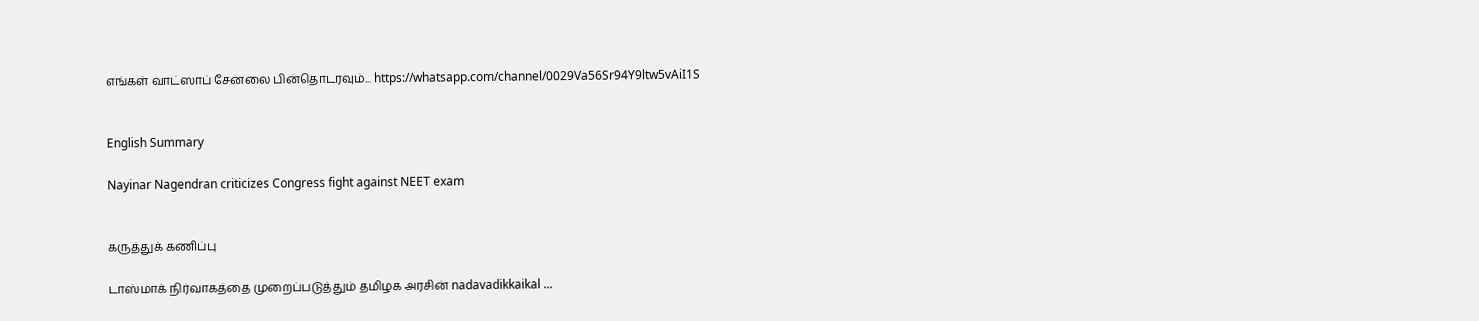எங்கள் வாட்ஸாப் சேனலை பின்தொடரவும்... https://whatsapp.com/channel/0029Va56Sr94Y9ltw5vAiI1S


English Summary

Nayinar Nagendran criticizes Congress fight against NEET exam


கருத்துக் கணிப்பு

டாஸ்மாக் நிர்வாகத்தை முறைப்படுத்தும் தமிழக அரசின் nadavadikkaikal ...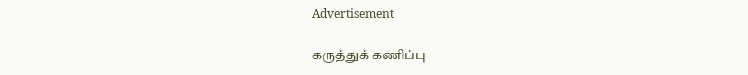Advertisement

கருத்துக் கணிப்பு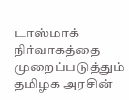டாஸ்மாக் நிர்வாகத்தை முறைப்படுத்தும் தமிழக அரசின்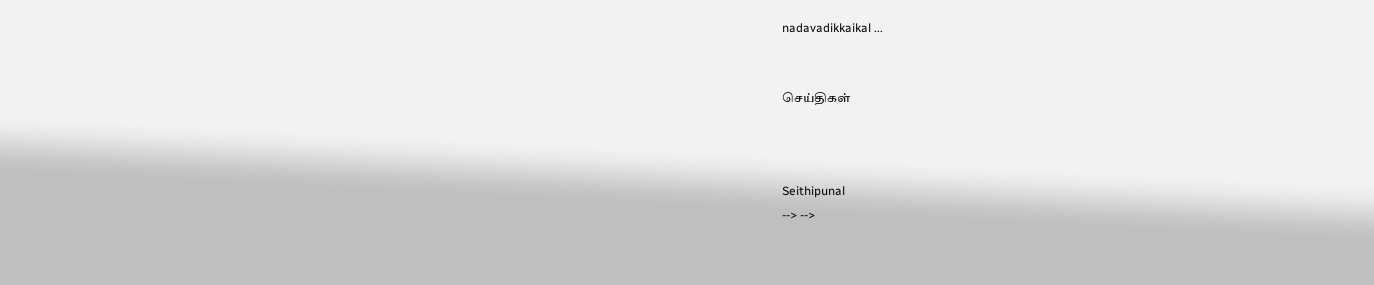nadavadikkaikal ...


செய்திகள்



Seithipunal
--> -->